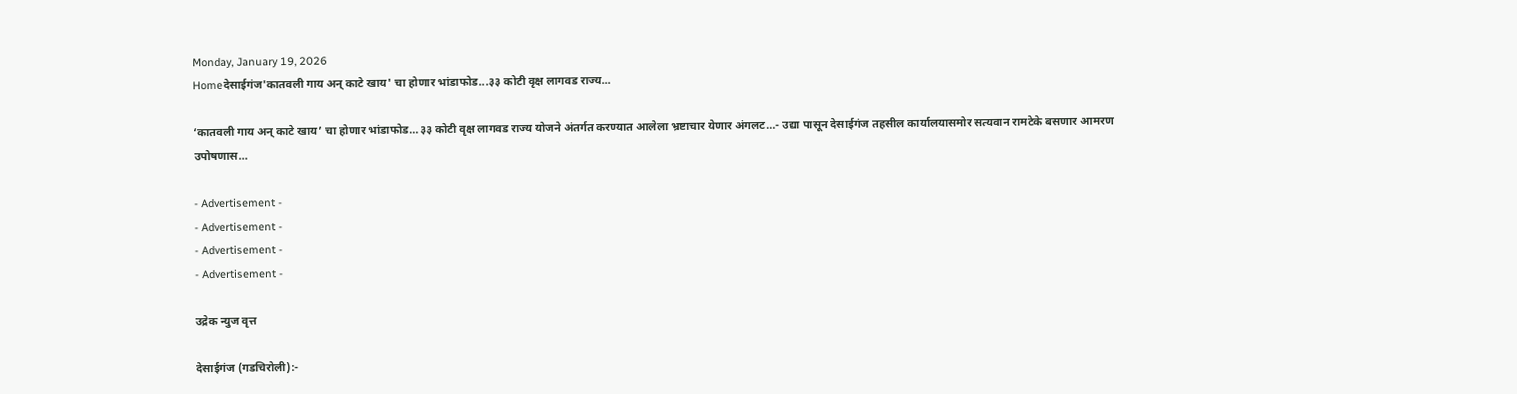Monday, January 19, 2026
Homeदेसाईगंज'कातवली गाय अन् काटे खाय' चा होणार भांडाफोड...३३ कोटी वृक्ष लागवड राज्य...

‘कातवली गाय अन् काटे खाय’ चा होणार भांडाफोड…३३ कोटी वृक्ष लागवड राज्य योजने अंतर्गत करण्यात आलेला भ्रष्टाचार येणार अंगलट…- उद्या पासून देसाईगंज तहसील कार्यालयासमोर सत्यवान रामटेके बसणार आमरण उपोषणास…

- Advertisement -
- Advertisement -
- Advertisement -
- Advertisement -

उद्रेक न्युज वृत्त

देसाईगंज (गडचिरोली):-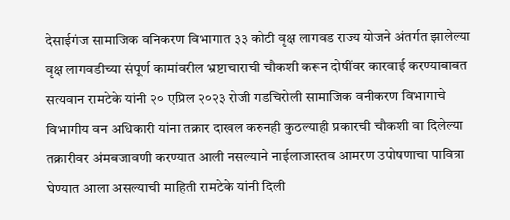देसाईगंज सामाजिक वनिकरण विभागात ३३ कोटी वृक्ष लागवड राज्य योजने अंतर्गत झालेल्या वृक्ष लागवडीच्या संपूर्ण कामांवरील भ्रष्टाचाराची चौकशी करून दोषींवर कारवाई करण्याबाबत सत्यवान रामटेके यांनी २० एप्रिल २०२३ रोजी गडचिरोली सामाजिक वनीकरण विभागाचे विभागीय वन अधिकारी यांना तक्रार दाखल करुनही कुठल्याही प्रकारची चौकशी वा दिलेल्या तक्रारीवर अंमबजावणी करण्यात आली नसल्याने नाईलाजास्तव आमरण उपोषणाचा पावित्रा घेण्यात आला असल्याची माहिती रामटेके यांनी दिली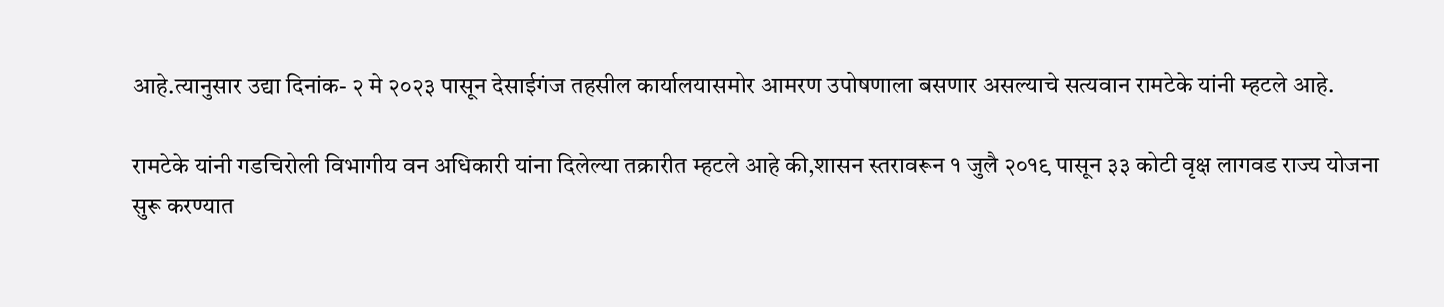आहे.त्यानुसार उद्या दिनांक- २ मे २०२३ पासून देसाईगंज तहसील कार्यालयासमोर आमरण उपोषणाला बसणार असल्याचे सत्यवान रामटेके यांनी म्हटले आहे.

रामटेके यांनी गडचिरोली विभागीय वन अधिकारी यांना दिलेल्या तक्रारीत म्हटले आहे की,शासन स्तरावरून १ जुलै २०१९ पासून ३३ कोटी वृक्ष लागवड राज्य योजना सुरू करण्यात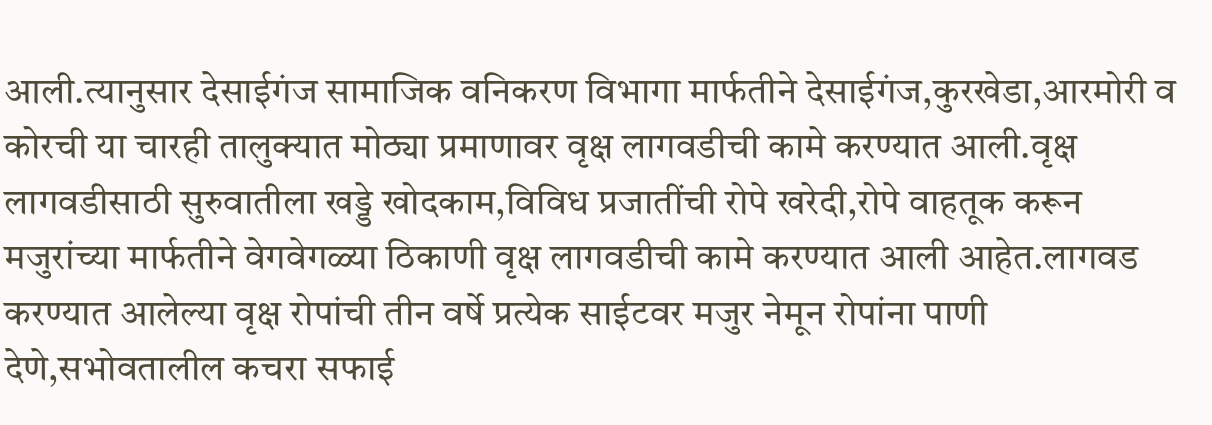आली.त्यानुसार देसाईगंज सामाजिक वनिकरण विभागा मार्फतीने देसाईगंज,कुरखेडा,आरमोरी व कोरची या चारही तालुक्यात मोठ्या प्रमाणावर वृक्ष लागवडीची कामे करण्यात आली.वृक्ष लागवडीसाठी सुरुवातीला खड्डे खोदकाम,विविध प्रजातींची रोपे खरेदी,रोपे वाहतूक करून मजुरांच्या मार्फतीने वेगवेगळ्या ठिकाणी वृक्ष लागवडीची कामे करण्यात आली आहेत.लागवड करण्यात आलेल्या वृक्ष रोपांची तीन वर्षे प्रत्येक साईटवर मजुर नेमून रोपांना पाणी देणे,सभोवतालील कचरा सफाई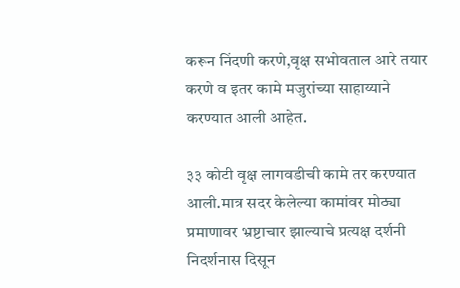करून निंदणी करणे,वृक्ष सभोवताल आरे तयार करणे व इतर कामे मजुरांच्या साहाय्याने करण्यात आली आहेत.

३३ कोटी वृक्ष लागवडीची कामे तर करण्यात आली.मात्र सदर केलेल्या कामांवर मोठ्या प्रमाणावर भ्रष्टाचार झाल्याचे प्रत्यक्ष दर्शनी निदर्शनास दिसून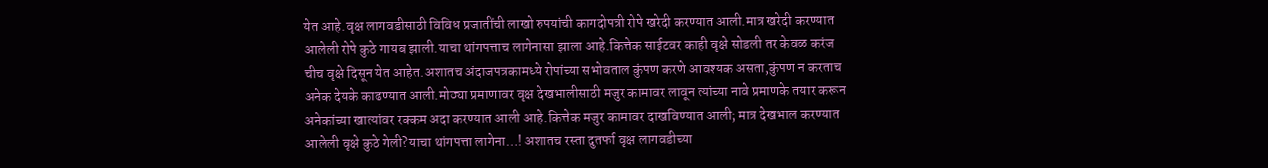येत आहे.वृक्ष लागवडीसाठी विविध प्रजातींची लाखो रुपयांची कागदोपत्री रोपे खरेदी करण्यात आली.मात्र खरेदी करण्यात आलेली रोपे कुठे गायब झाली.याचा थांगपत्ताच लागेनासा झाला आहे.कित्तेक साईटवर काही वृक्षे सोडली तर केवळ करंज चीच वृक्षे दिसून येत आहेत.अशातच अंदाजपत्रकामध्ये रोपांच्या सभोवताल कुंपण करणे आवश्यक असता,कुंपण न करताच अनेक देयके काढण्यात आली.मोठ्या प्रमाणावर वृक्ष देखभालीसाठी मजुर कामावर लावून त्यांच्या नावे प्रमाणके तयार करून अनेकांच्या खात्यांवर रक्कम अदा करण्यात आली आहे.कित्तेक मजुर कामावर दाखविण्यात आली; मात्र देखभाल करण्यात आलेली वृक्षे कुठे गेली?याचा थांगपत्ता लागेना…! अशातच रस्ता दुतर्फा वृक्ष लागवडीच्या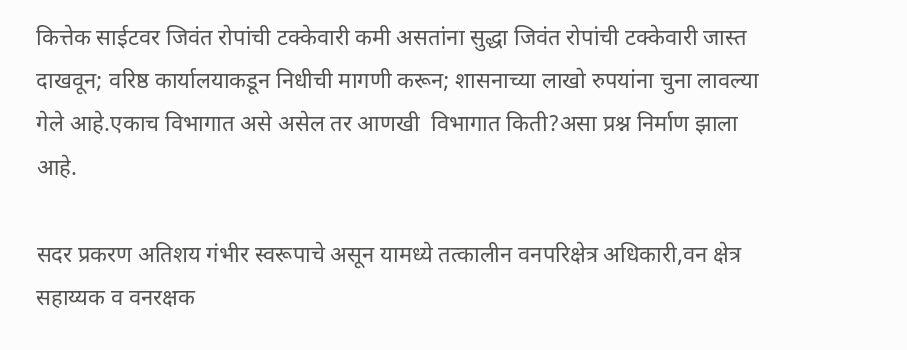कित्तेक साईटवर जिवंत रोपांची टक्केवारी कमी असतांना सुद्धा जिवंत रोपांची टक्केवारी जास्त दाखवून; वरिष्ठ कार्यालयाकडून निधीची मागणी करून; शासनाच्या लाखो रुपयांना चुना लावल्या गेले आहे.एकाच विभागात असे असेल तर आणखी  विभागात किती?असा प्रश्न निर्माण झाला आहे.

सदर प्रकरण अतिशय गंभीर स्वरूपाचे असून यामध्ये तत्कालीन वनपरिक्षेत्र अधिकारी,वन क्षेत्र सहाय्यक व वनरक्षक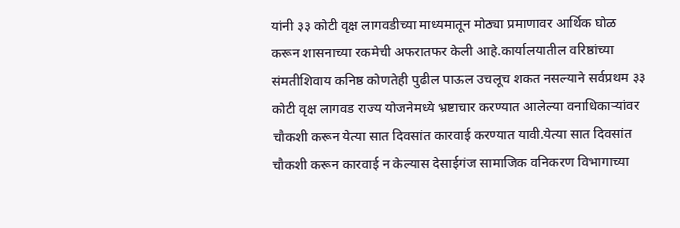यांनी ३३ कोटी वृक्ष लागवडीच्या माध्यमातून मोठ्या प्रमाणावर आर्थिक घोळ करून शासनाच्या रकमेची अफरातफर केली आहे.कार्यालयातील वरिष्ठांच्या संमतीशिवाय कनिष्ठ कोणतेही पुढील पाऊल उचलूच शकत नसल्याने सर्वप्रथम ३३ कोटी वृक्ष लागवड राज्य योजनेमध्ये भ्रष्टाचार करण्यात आलेल्या वनाधिकाऱ्यांवर चौकशी करून येत्या सात दिवसांत कारवाई करण्यात यावी.येत्या सात दिवसांत चौकशी करून कारवाई न केल्यास देसाईगंज सामाजिक वनिकरण विभागाच्या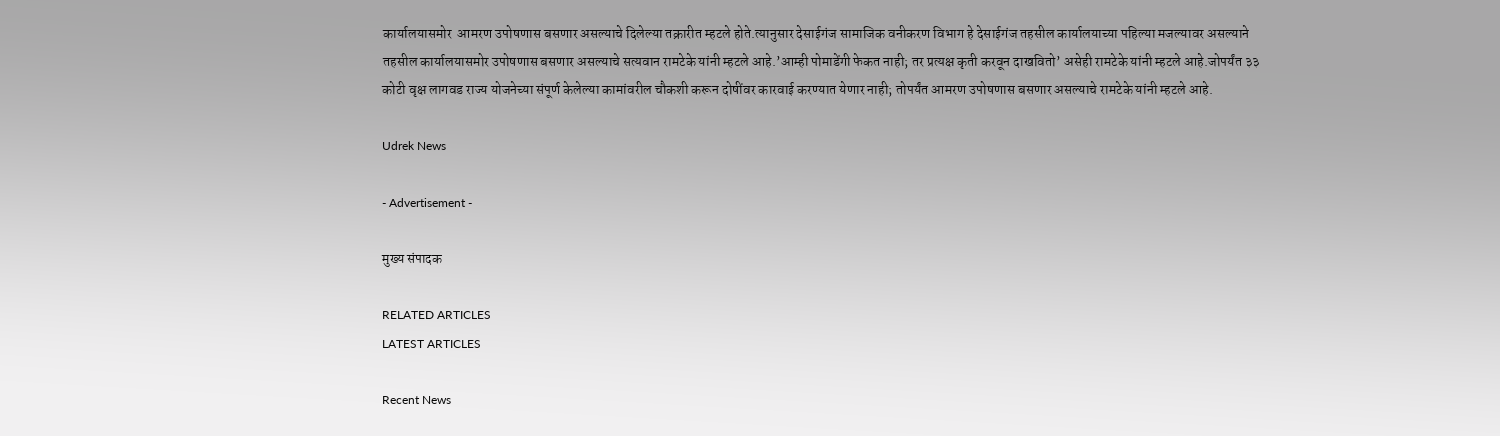कार्यालयासमोर  आमरण उपोषणास बसणार असल्याचे दिलेल्या तक्रारीत म्हटले होते.त्यानुसार देसाईगंज सामाजिक वनीकरण विभाग हे देसाईगंज तहसील कार्यालयाच्या पहिल्या मजल्यावर असल्याने तहसील कार्यालयासमोर उपोषणास बसणार असल्याचे सत्यवान रामटेके यांनी म्हटले आहे.’आम्ही पोमाडेंगी फेकत नाही; तर प्रत्यक्ष कृती करवून दाखवितो’ असेही रामटेके यांनी म्हटले आहे.जोपर्यंत ३३ कोटी वृक्ष लागवड राज्य योजनेच्या संपूर्ण केलेल्या कामांवरील चौकशी करून दोषींवर कारवाई करण्यात येणार नाही; तोपर्यंत आमरण उपोषणास बसणार असल्याचे रामटेके यांनी म्हटले आहे.

Udrek News

- Advertisement -

मुख्य संपादक

RELATED ARTICLES
LATEST ARTICLES

Recent News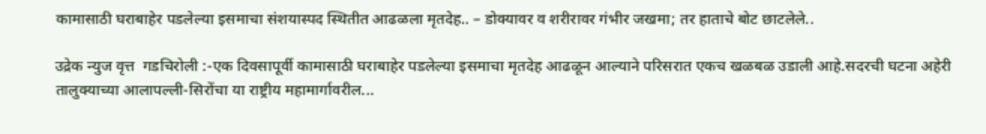कामासाठी घराबाहेर पडलेल्या इसमाचा संशयास्पद स्थितीत आढळला मृतदेह.. – डोक्यावर व शरीरावर गंभीर जखमा; तर हाताचे बोट छाटलेले..

उद्रेक न्युज वृत्त  गडचिरोली :-एक दिवसापूर्वी कामासाठी घराबाहेर पडलेल्या इसमाचा मृतदेह आढळून आल्याने परिसरात एकच खळबळ उडाली आहे.सदरची घटना अहेरी तालुक्याच्या आलापल्ली-सिरोंचा या राष्ट्रीय महामार्गावरील...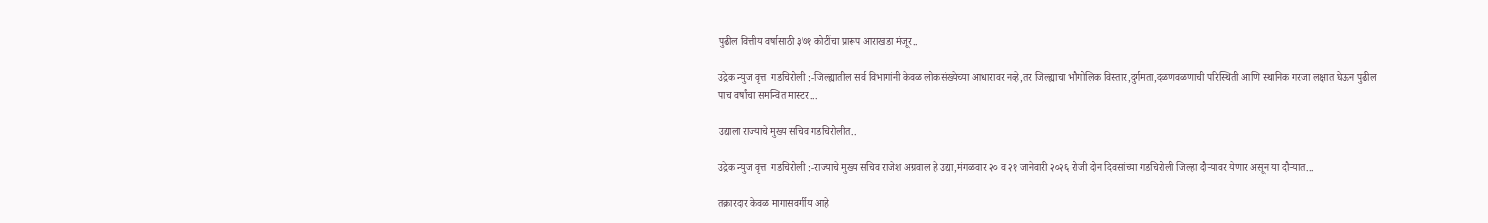पुढील वित्तीय वर्षासाठी ३७१ कोटींचा प्रारूप आराखडा मंजूर..

उद्रेक न्युज वृत्त  गडचिरोली :-जिल्ह्यातील सर्व विभागांनी केवळ लोकसंख्येच्या आधारावर नव्हे,तर जिल्ह्याचा भौगोलिक विस्तार,दुर्गमता,दळणवळणाची परिस्थिती आणि स्थानिक गरजा लक्षात घेऊन पुढील पाच वर्षांचा समन्वित मास्टर...

उद्याला राज्याचे मुख्य सचिव गडचिरोलीत..

उद्रेक न्युज वृत्त  गडचिरोली :-राज्याचे मुख्य सचिव राजेश अग्रवाल हे उद्या,मंगळवार २० व २१ जानेवारी २०२६ रोजी दोन दिवसांच्या गडचिरोली जिल्हा दौऱ्यावर येणार असून या दौऱ्यात...

तक्रारदार केवळ मागासवर्गीय आहे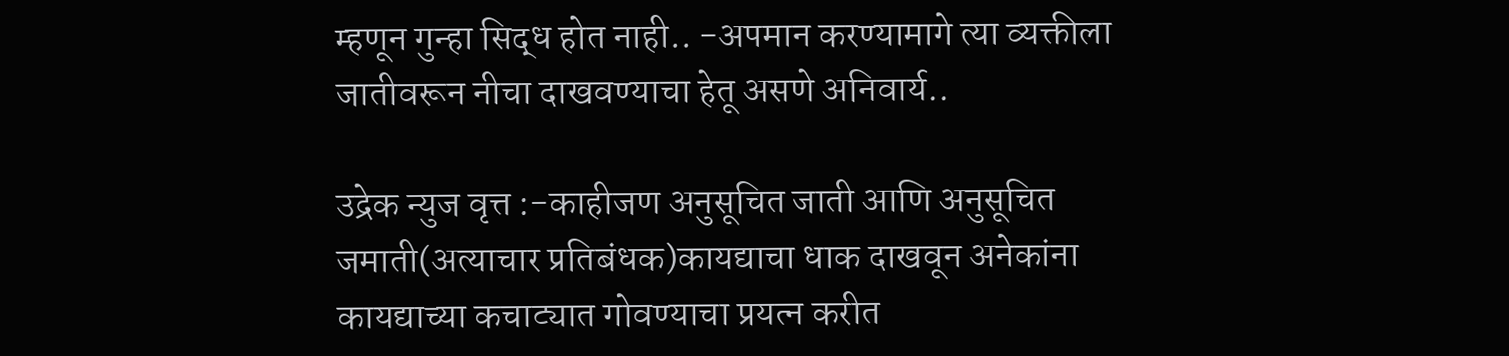म्हणून गुन्हा सिद्ध होत नाही.. -अपमान करण्यामागे त्या व्यक्तीला जातीवरून नीचा दाखवण्याचा हेतू असणे अनिवार्य..

उद्रेक न्युज वृत्त :-काहीजण अनुसूचित जाती आणि अनुसूचित जमाती(अत्याचार प्रतिबंधक)कायद्याचा धाक दाखवून अनेकांना कायद्याच्या कचाट्यात गोवण्याचा प्रयत्न करीत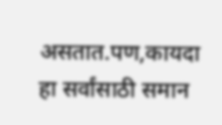असतात.पण,कायदा हा सर्वांसाठी समान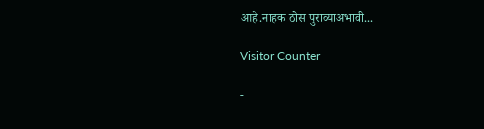आहे.नाहक ठोस पुराव्याअभावी...

Visitor Counter

-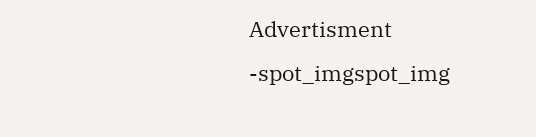Advertisment -spot_imgspot_img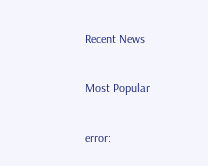Recent News

Most Popular

error: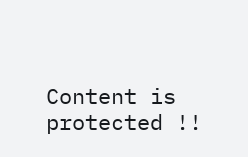Content is protected !!